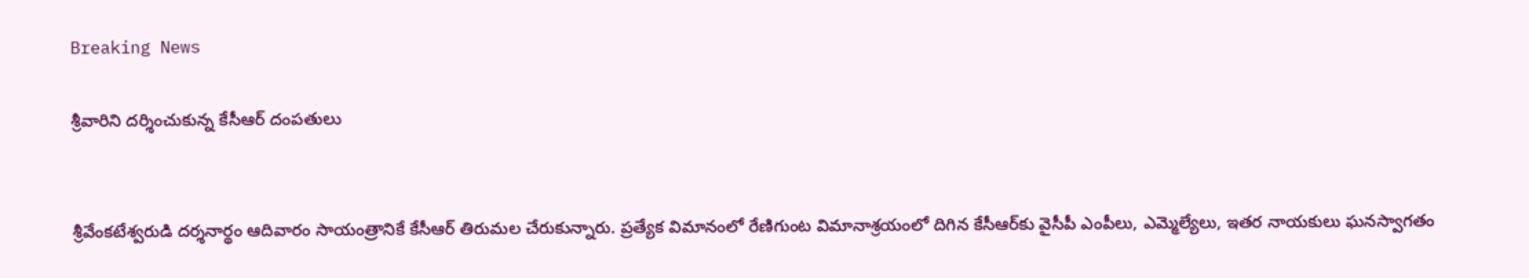Breaking News

శ్రీవారిని దర్శించుకున్న కేసీఆర్ దంపతులు


శ్రీవేంకటేశ్వరుడి దర్శనార్థం ఆదివారం సాయంత్రానికే కేసీఆర్‌ తిరుమల చేరుకున్నారు. ప్రత్యేక విమానంలో రేణిగుంట విమానాశ్రయంలో దిగిన కేసీఆర్‌కు వైసీపీ ఎంపీలు, ఎమ్మెల్యేలు, ఇతర నాయకులు ఘనస్వాగతం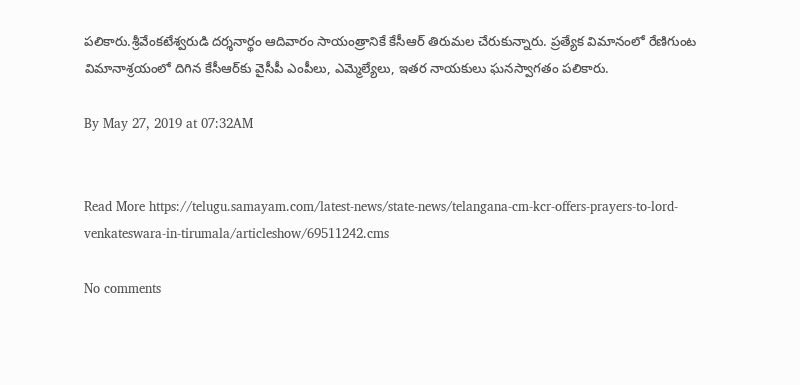పలికారు.శ్రీవేంకటేశ్వరుడి దర్శనార్థం ఆదివారం సాయంత్రానికే కేసీఆర్‌ తిరుమల చేరుకున్నారు. ప్రత్యేక విమానంలో రేణిగుంట విమానాశ్రయంలో దిగిన కేసీఆర్‌కు వైసీపీ ఎంపీలు, ఎమ్మెల్యేలు, ఇతర నాయకులు ఘనస్వాగతం పలికారు.

By May 27, 2019 at 07:32AM


Read More https://telugu.samayam.com/latest-news/state-news/telangana-cm-kcr-offers-prayers-to-lord-venkateswara-in-tirumala/articleshow/69511242.cms

No comments